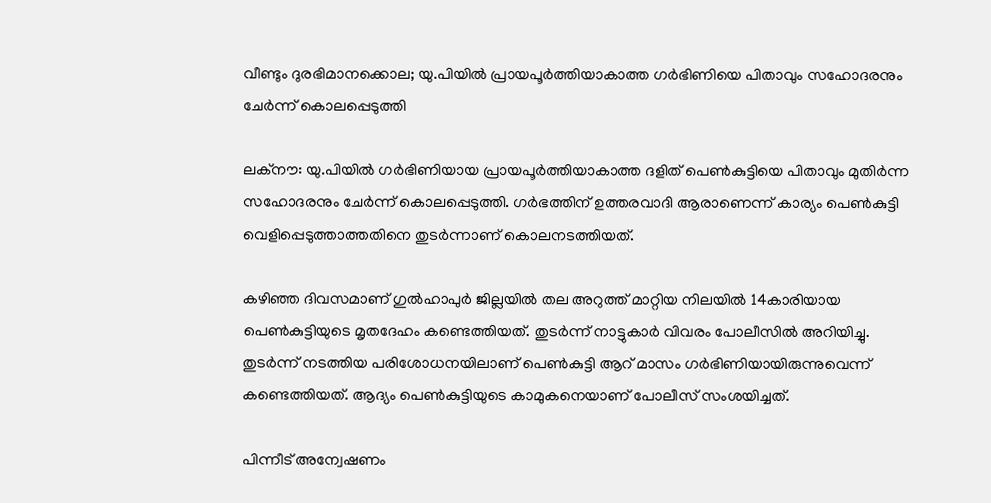വീണ്ടും ദുരഭിമാനക്കൊല; യു.പിയില്‍ പ്രായപൂര്‍ത്തിയാകാത്ത ഗര്‍ഭിണിയെ പിതാവും സഹോദരനും ചേര്‍ന്ന് കൊലപ്പെടുത്തി

ലക്‌നൗ: യു.പിയില്‍ ഗര്‍ഭിണിയായ പ്രായപൂര്‍ത്തിയാകാത്ത ദളിത് പെണ്‍കുട്ടിയെ പിതാവും മുതിര്‍ന്ന സഹോദരനും ചേര്‍ന്ന് കൊലപ്പെടുത്തി. ഗര്‍ഭത്തിന് ഉത്തരവാദി ആരാണെന്ന് കാര്യം പെണ്‍കുട്ടി വെളിപ്പെടുത്താത്തതിനെ തുടര്‍ന്നാണ് കൊലനടത്തിയത്.

കഴിഞ്ഞ ദിവസമാണ് ഗുല്‍ഹാപുര്‍ ജില്ലയില്‍ തല അറുത്ത് മാറ്റിയ നിലയില്‍ 14കാരിയായ പെണ്‍കുട്ടിയുടെ മൃതദേഹം കണ്ടെത്തിയത്. തുടര്‍ന്ന് നാട്ടുകാര്‍ വിവരം പോലീസില്‍ അറിയിച്ചു. തുടര്‍ന്ന് നടത്തിയ പരിശോധനയിലാണ് പെണ്‍കുട്ടി ആറ് മാസം ഗര്‍ഭിണിയായിരുന്നുവെന്ന് കണ്ടെത്തിയത്. ആദ്യം പെണ്‍കുട്ടിയുടെ കാമുകനെയാണ് പോലീസ് സംശയിച്ചത്.

പിന്നീട് അന്വേഷണം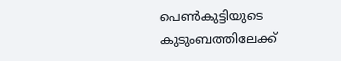പെണ്‍കുട്ടിയുടെ കുടുംബത്തിലേക്ക്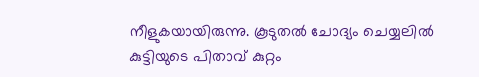നീളുകയായിരുന്നു. കൂടുതല്‍ ചോദ്യം ചെയ്യലില്‍ കുട്ടിയുടെ പിതാവ് കുറ്റം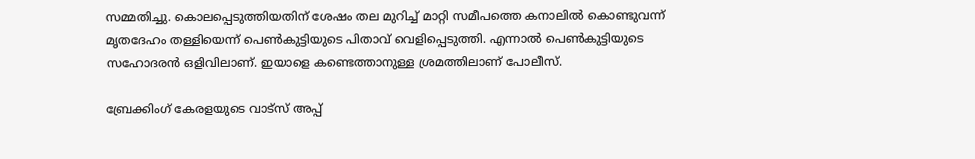സമ്മതിച്ചു. കൊലപ്പെടുത്തിയതിന് ശേഷം തല മുറിച്ച് മാറ്റി സമീപത്തെ കനാലില്‍ കൊണ്ടുവന്ന് മൃതദേഹം തള്ളിയെന്ന് പെണ്‍കുട്ടിയുടെ പിതാവ് വെളിപ്പെടുത്തി. എന്നാല്‍ പെണ്‍കുട്ടിയുടെ സഹോദരന്‍ ഒളിവിലാണ്. ഇയാളെ കണ്ടെത്താനുള്ള ശ്രമത്തിലാണ് പോലീസ്.

ബ്രേക്കിംഗ് കേരളയുടെ വാട്സ് അപ്പ്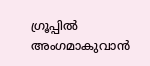ഗ്രൂപ്പിൽ അംഗമാകുവാൻ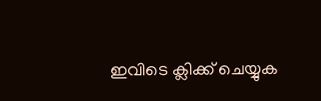ഇവിടെ ക്ലിക്ക് ചെയ്യുക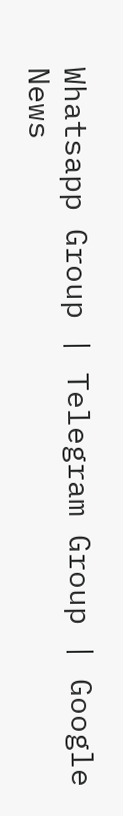Whatsapp Group | Telegram Group | Google News